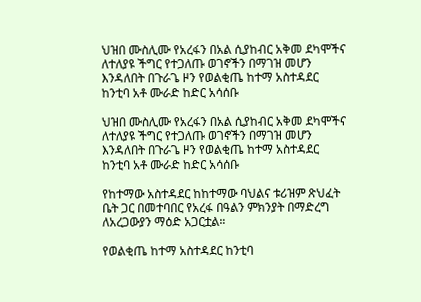ህዝበ ሙስሊሙ የአረፋን በአል ሲያከብር አቅመ ደካሞችና ለተለያዩ ችግር የተጋለጡ ወገኖችን በማገዝ መሆን እንዳለበት በጉራጌ ዞን የወልቂጤ ከተማ አስተዳደር ከንቲባ አቶ ሙራድ ከድር አሳሰቡ

ህዝበ ሙስሊሙ የአረፋን በአል ሲያከብር አቅመ ደካሞችና ለተለያዩ ችግር የተጋለጡ ወገኖችን በማገዝ መሆን እንዳለበት በጉራጌ ዞን የወልቂጤ ከተማ አስተዳደር ከንቲባ አቶ ሙራድ ከድር አሳሰቡ

የከተማው አስተዳደር ከከተማው ባህልና ቱሪዝም ጽህፈት ቤት ጋር በመተባበር የአረፋ በዓልን ምክንያት በማድረግ ለአረጋውያን ማዕድ አጋርቷል።

የወልቂጤ ከተማ አስተዳደር ከንቲባ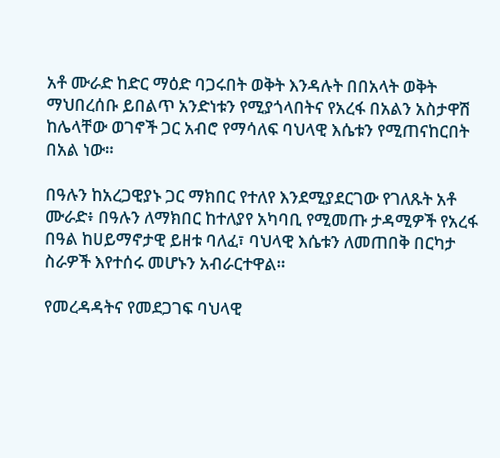አቶ ሙራድ ከድር ማዕድ ባጋሩበት ወቅት እንዳሉት በበአላት ወቅት ማህበረሰቡ ይበልጥ አንድነቱን የሚያጎላበትና የአረፋ በአልን አስታዋሽ ከሌላቸው ወገኖች ጋር አብሮ የማሳለፍ ባህላዊ እሴቱን የሚጠናከርበት በአል ነው።

በዓሉን ከአረጋዊያኑ ጋር ማክበር የተለየ እንደሚያደርገው የገለጹት አቶ ሙራድ፥ በዓሉን ለማክበር ከተለያየ አካባቢ የሚመጡ ታዳሚዎች የአረፋ በዓል ከሀይማኖታዊ ይዘቱ ባለፈ፣ ባህላዊ እሴቱን ለመጠበቅ በርካታ ስራዎች እየተሰሩ መሆኑን አብራርተዋል።

የመረዳዳትና የመደጋገፍ ባህላዊ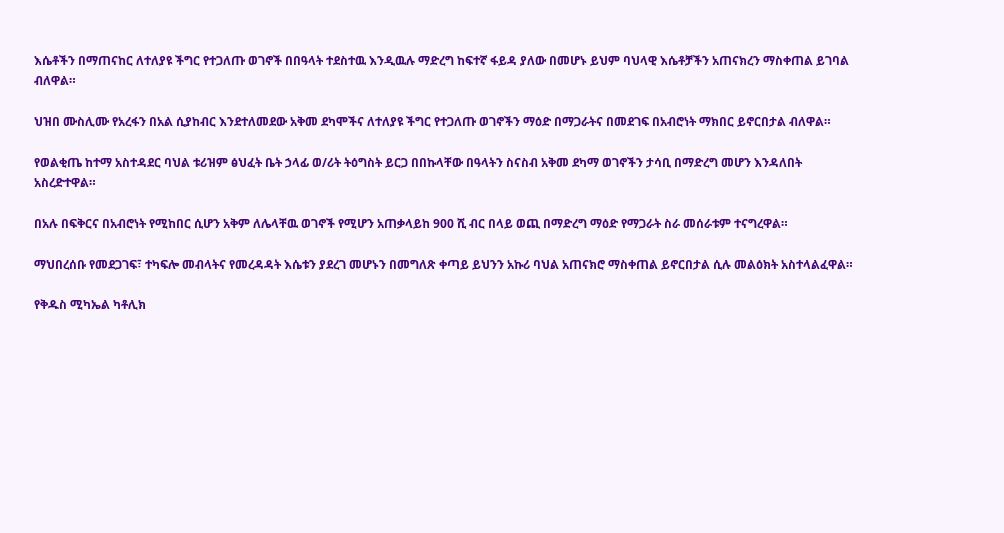እሴቶችን በማጠናከር ለተለያዩ ችግር የተጋለጡ ወገኖች በበዓላት ተደስተዉ እንዲዉሉ ማድረግ ከፍተኛ ፋይዳ ያለው በመሆኑ ይህም ባህላዊ እሴቶቻችን አጠናክረን ማስቀጠል ይገባል ብለዋል።

ህዝበ ሙስሊሙ የአረፋን በአል ሲያከብር እንደተለመደው አቅመ ደካሞችና ለተለያዩ ችግር የተጋለጡ ወገኖችን ማዕድ በማጋራትና በመደገፍ በአብሮነት ማክበር ይኖርበታል ብለዋል።

የወልቂጤ ከተማ አስተዳደር ባህል ቱሪዝም ፅህፈት ቤት ኃላፊ ወ/ሪት ትዕግስት ይርጋ በበኩላቸው በዓላትን ስናስብ አቅመ ደካማ ወገኖችን ታሳቢ በማድረግ መሆን እንዳለበት አስረድተዋል።

በአሉ በፍቅርና በአብሮነት የሚከበር ሲሆን አቅም ለሌላቸዉ ወገኖች የሚሆን አጠቃላይከ 900 ሺ ብር በላይ ወጪ በማድረግ ማዕድ የማጋራት ስራ መሰራቱም ተናግረዋል።

ማህበረሰቡ የመደጋገፍ፣ ተካፍሎ መብላትና የመረዳዳት እሴቱን ያደረገ መሆኑን በመግለጽ ቀጣይ ይህንን አኩሪ ባህል አጠናክሮ ማስቀጠል ይኖርበታል ሲሉ መልዕክት አስተላልፈዋል።

የቅዱስ ሚካኤል ካቶሊክ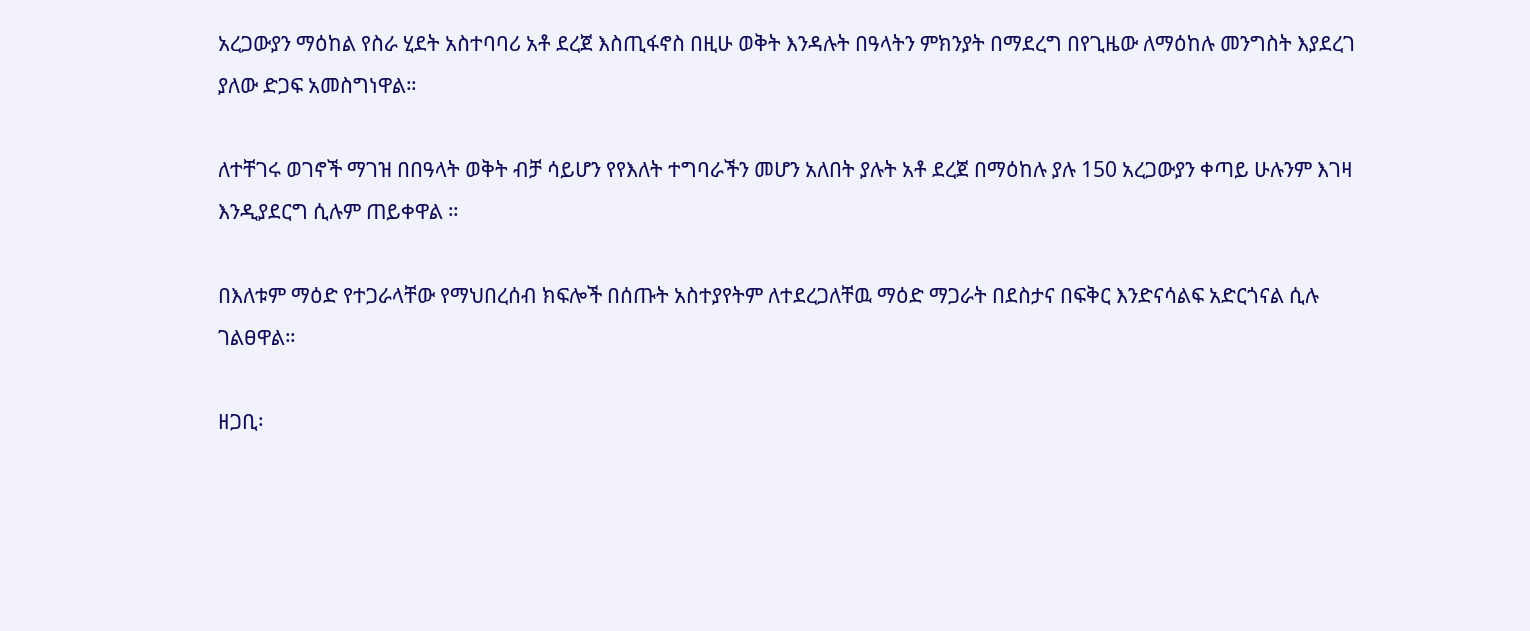አረጋውያን ማዕከል የስራ ሂደት አስተባባሪ አቶ ደረጀ እስጢፋኖስ በዚሁ ወቅት እንዳሉት በዓላትን ምክንያት በማደረግ በየጊዜው ለማዕከሉ መንግስት እያደረገ ያለው ድጋፍ አመስግነዋል።

ለተቸገሩ ወገኖች ማገዝ በበዓላት ወቅት ብቻ ሳይሆን የየእለት ተግባራችን መሆን አለበት ያሉት አቶ ደረጀ በማዕከሉ ያሉ 150 አረጋውያን ቀጣይ ሁሉንም እገዛ እንዲያደርግ ሲሉም ጠይቀዋል ።

በእለቱም ማዕድ የተጋራላቸው የማህበረሰብ ክፍሎች በሰጡት አስተያየትም ለተደረጋለቸዉ ማዕድ ማጋራት በደስታና በፍቅር እንድናሳልፍ አድርጎናል ሲሉ ገልፀዋል።

ዘጋቢ፡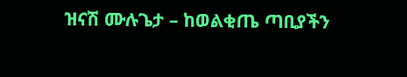ዝናሽ ሙሉጌታ – ከወልቂጤ ጣቢያችን